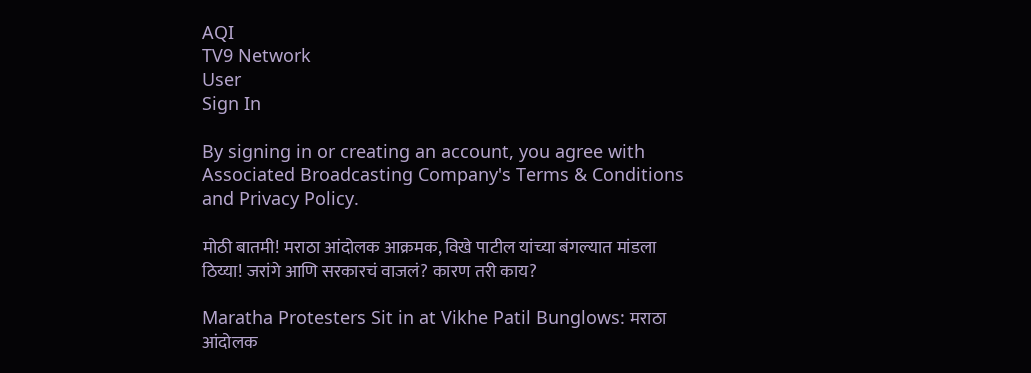AQI
TV9 Network
User
Sign In

By signing in or creating an account, you agree with Associated Broadcasting Company's Terms & Conditions and Privacy Policy.

मोठी बातमी! मराठा आंदोलक आक्रमक, विखे पाटील यांच्या बंगल्यात मांडला ठिय्या! जरांगे आणि सरकारचं वाजलं? कारण तरी काय?

Maratha Protesters Sit in at Vikhe Patil Bunglows: मराठा आंदोलक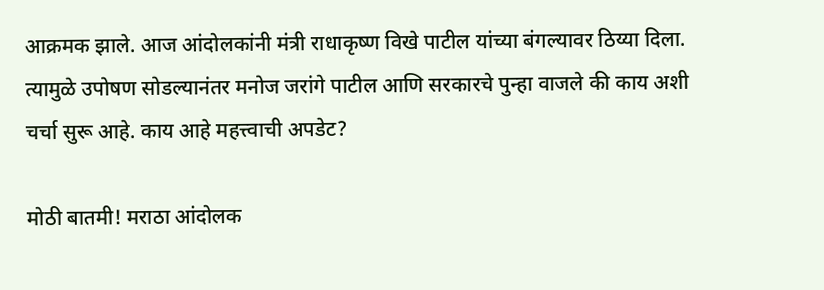आक्रमक झाले. आज आंदोलकांनी मंत्री राधाकृष्ण विखे पाटील यांच्या बंगल्यावर ठिय्या दिला. त्यामुळे उपोषण सोडल्यानंतर मनोज जरांगे पाटील आणि सरकारचे पुन्हा वाजले की काय अशी चर्चा सुरू आहे. काय आहे महत्त्वाची अपडेट?

मोठी बातमी! मराठा आंदोलक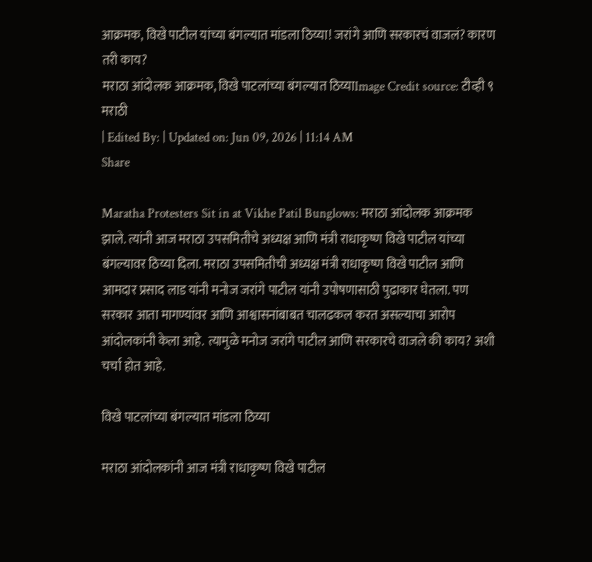आक्रमक, विखे पाटील यांच्या बंगल्यात मांडला ठिय्या! जरांगे आणि सरकारचं वाजलं? कारण तरी काय?
मराठा आंदोलक आक्रमक, विखे पाटलांच्या बंगल्यात ठिय्याImage Credit source: टीव्ही ९ मराठी
| Edited By: | Updated on: Jun 09, 2026 | 11:14 AM
Share

Maratha Protesters Sit in at Vikhe Patil Bunglows: मराठा आंदोलक आक्रमक झाले. त्यांनी आज मराठा उपसमितीचे अध्यक्ष आणि मंत्री राधाकृष्ण विखे पाटील यांच्या बंगल्यावर ठिय्या दिला. मराठा उपसमितीची अध्यक्ष मंत्री राधाकृष्ण विखे पाटील आणि आमदार प्रसाद लाड यांनी मनोज जरांगे पाटील यांनी उपोषणासाठी पुढाकार घेतला. पण सरकार आता मागण्यांवर आणि आश्वासनांबाबत चालढकल करत असल्याचा आरोप आंदोलकांनी केला आहे. त्यामुळे मनोज जरांगे पाटील आणि सरकारचे वाजले की काय? अशी चर्चा होत आहे.

विखे पाटलांच्या बंगल्यात मांडला ठिय्या

मराठा आंदोलकांनी आज मंत्री राधाकृष्ण विखे पाटील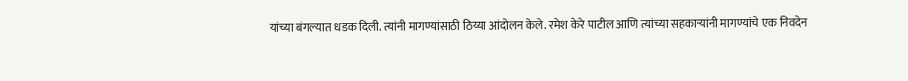यांच्या बंगल्यात धडक दिली. त्यांनी मागण्यांसाठी ठिय्या आंदोलन केले. रमेश केरे पाटील आणि त्यांच्या सहकाऱ्यांनी मागण्यांचे एक निवदेन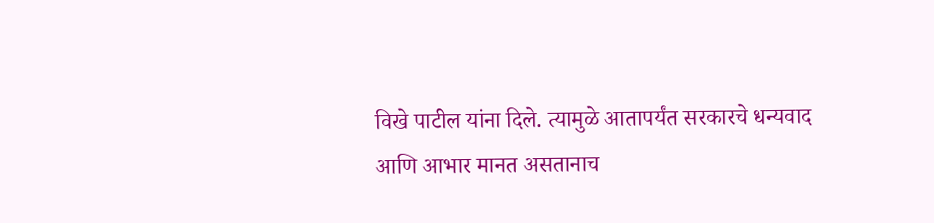विखे पाटील यांना दिले. त्यामुळे आतापर्यंत सरकारचे धन्यवाद आणि आभार मानत असतानाच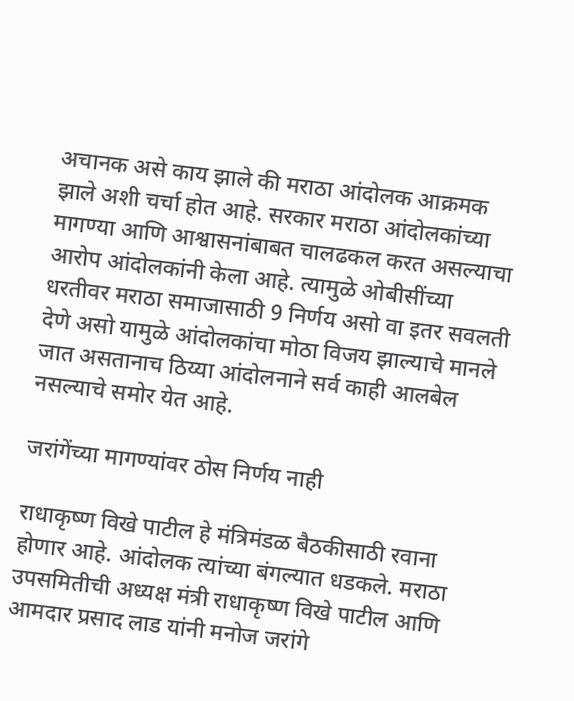अचानक असे काय झाले की मराठा आंदोलक आक्रमक झाले अशी चर्चा होत आहे. सरकार मराठा आंदोलकांच्या मागण्या आणि आश्वासनांबाबत चालढकल करत असल्याचा आरोप आंदोलकांनी केला आहे. त्यामुळे ओबीसींच्या धरतीवर मराठा समाजासाठी 9 निर्णय असो वा इतर सवलती देणे असो यामुळे आंदोलकांचा मोठा विजय झाल्याचे मानले जात असतानाच ठिय्या आंदोलनाने सर्व काही आलबेल नसल्याचे समोर येत आहे.

जरांगेंच्या मागण्यांवर ठोस निर्णय नाही

राधाकृष्ण विखे पाटील हे मंत्रिमंडळ बैठकीसाठी रवाना होणार आहे. आंदोलक त्यांच्या बंगल्यात धडकले. मराठा उपसमितीची अध्यक्ष मंत्री राधाकृष्ण विखे पाटील आणि आमदार प्रसाद लाड यांनी मनोज जरांगे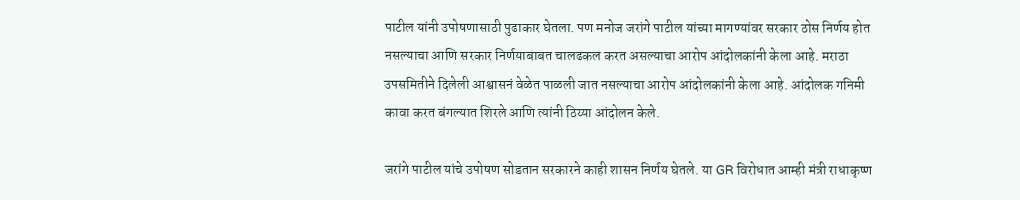पाटील यांनी उपोषणासाठी पुढाकार घेतला. पण मनोज जरांगे पाटील यांच्या मागण्यांवर सरकार ठोस निर्णय होत नसल्याचा आणि सरकार निर्णयाबाबत चालढकल करत असल्याचा आरोप आंदोलकांनी केला आहे. मराठा उपसमितीने दिलेली आश्वासनं वेळेत पाळली जात नसल्याचा आरोप आंदोलकांनी केला आहे. आंदोलक गनिमी कावा करत बंगल्यात शिरले आणि त्यांनी ठिय्या आंदोलन केले.

जरांगे पाटील यांचे उपोषण सोडतान सरकारने काही शासन निर्णय घेतले. या GR विरोधात आम्ही मंत्री राधाकृष्ण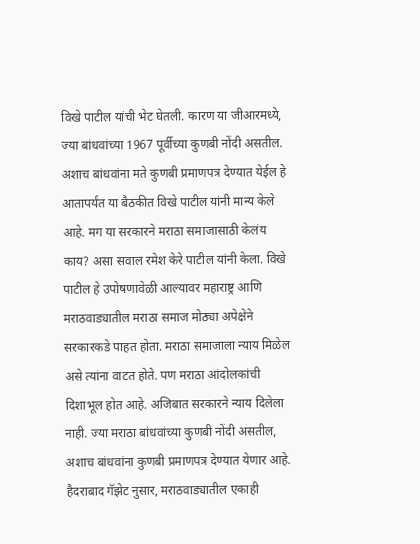विखे पाटील यांची भेट घेतली. कारण या जीआरमध्ये, ज्या बांधवांच्या 1967 पूर्वीच्या कुणबी नोंदी असतील. अशाच बांधवांना मते कुणबी प्रमाणपत्र देण्यात येईल हे आतापर्यंत या बैठकीत विखे पाटील यांनी मान्य केले आहे. मग या सरकारने मराठा समाजासाठी केलंय काय? असा सवाल रमेश केरे पाटील यांनी केला. विखे पाटील हे उपोषणावेळी आल्यावर महाराष्ट्र आणि मराठवाड्यातील मराठा समाज मोठ्या अपेक्षेने सरकारकडे पाहत होता. मराठा समाजाला न्याय मिळेल असे त्यांना वाटत होते. पण मराठा आंदोलकांची दिशाभूल होत आहे. अजिबात सरकारने न्याय दिलेला नाही. ज्या मराठा बांधवांच्या कुणबी नोंदी असतील, अशाच बांधवांना कुणबी प्रमाणपत्र देण्यात येणार आहे. हैदराबाद गॅझेट नुसार, मराठवाड्यातील एकाही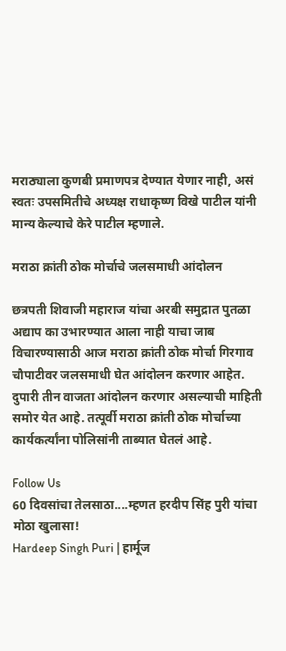मराठ्याला कुणबी प्रमाणपत्र देण्यात येणार नाही, असं स्वतः उपसमितीचे अध्यक्ष राधाकृष्ण विखे पाटील यांनी मान्य केल्याचे केरे पाटील म्हणाले.

मराठा क्रांती ठोक मोर्चाचे जलसमाधी आंदोलन

छत्रपती शिवाजी महाराज यांचा अरबी समुद्रात पुतळा अद्याप का उभारण्यात आला नाही याचा जाब विचारण्यासाठी आज मराठा क्रांती ठोक मोर्चा गिरगाव चौपाटीवर जलसमाधी घेत आंदोलन करणार आहेत. दुपारी तीन वाजता आंदोलन करणार असल्याची माहिती समोर येत आहे. तत्पूर्वी मराठा क्रांती ठोक मोर्चाच्या कार्यकर्त्यांना पोलिसांनी ताब्यात घेतलं आहे.

Follow Us
60 दिवसांचा तेलसाठा....म्हणत हरदीप सिंह पुरी यांचा मोठा खुलासा!
Hardeep Singh Puri | हार्मूज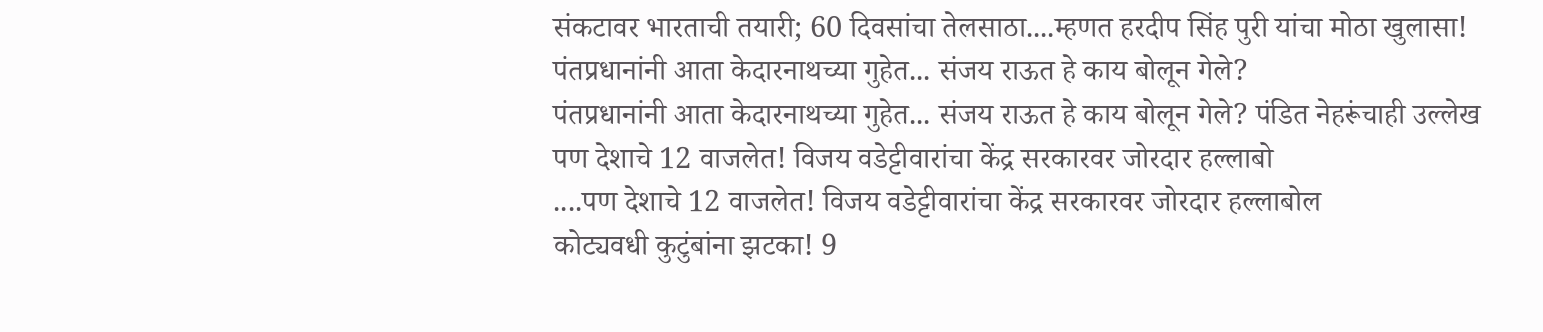संकटावर भारताची तयारी; 60 दिवसांचा तेलसाठा....म्हणत हरदीप सिंह पुरी यांचा मोठा खुलासा!
पंतप्रधानांनी आता केदारनाथच्या गुहेत... संजय राऊत हे काय बोलून गेले?
पंतप्रधानांनी आता केदारनाथच्या गुहेत... संजय राऊत हे काय बोलून गेले? पंडित नेहरूंचाही उल्लेख
पण देशाचे 12 वाजलेत! विजय वडेट्टीवारांचा केंद्र सरकारवर जोरदार हल्लाबो
....पण देशाचे 12 वाजलेत! विजय वडेट्टीवारांचा केंद्र सरकारवर जोरदार हल्लाबोल
कोट्यवधी कुटुंबांना झटका! 9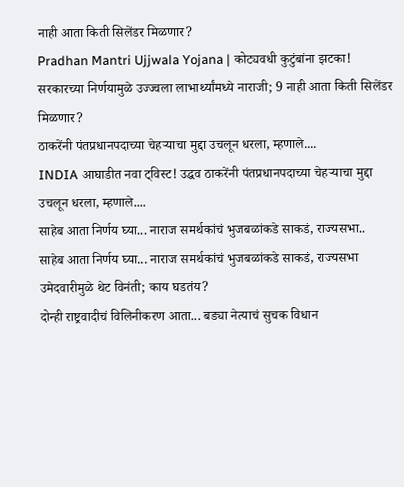नाही आता किती सिलेंडर मिळणार?
Pradhan Mantri Ujjwala Yojana | कोट्यवधी कुटुंबांना झटका! सरकारच्या निर्णयामुळे उज्ज्वला लाभार्थ्यांमध्ये नाराजी; 9 नाही आता किती सिलेंडर मिळणार?
ठाकरेंनी पंतप्रधानपदाच्या चेहऱ्याचा मुद्दा उचलून धरला, म्हणाले....
INDIA आघाडीत नवा ट्विस्ट! उद्धव ठाकरेंनी पंतप्रधानपदाच्या चेहऱ्याचा मुद्दा उचलून धरला, म्हणाले....
साहेब आता निर्णय घ्या... नाराज समर्थकांचं भुजबळांकडे साकडं, राज्यसभा..
साहेब आता निर्णय घ्या... नाराज समर्थकांचं भुजबळांकडे साकडं, राज्यसभा उमेदवारीमुळे थेट विनंती; काय घडतंय?
दोन्ही राष्ट्रवादीचं विलिनीकरण आता... बड्या नेत्याचं सुचक विधान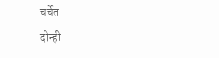चर्चेत
दोन्ही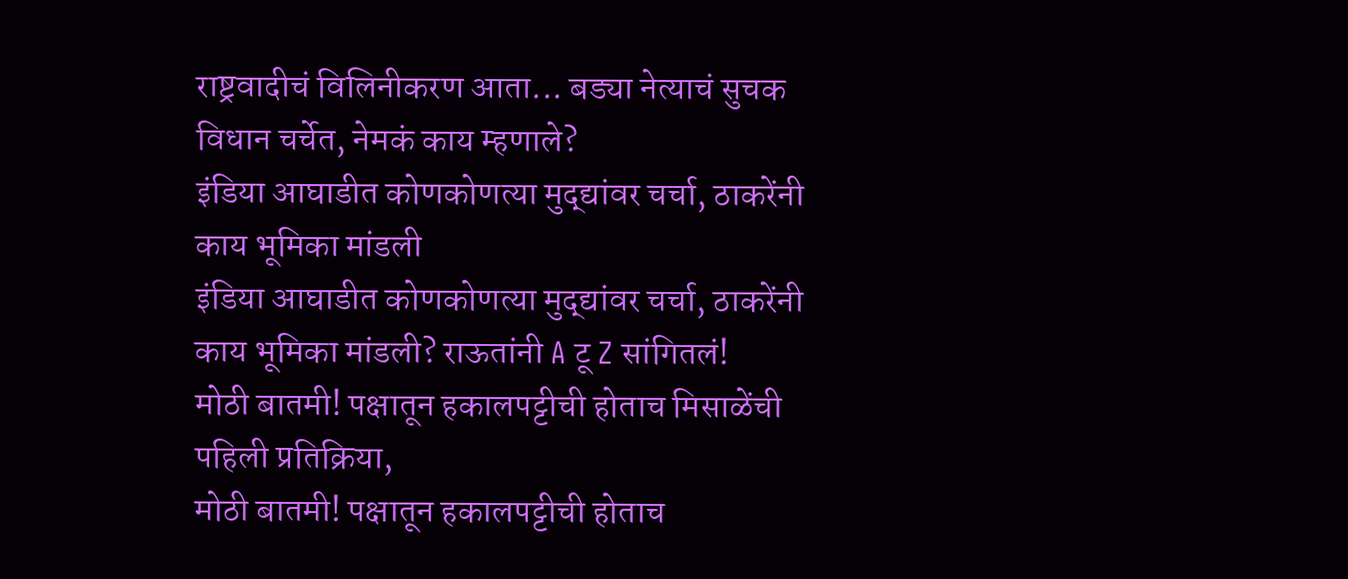राष्ट्रवादीचं विलिनीकरण आता... बड्या नेत्याचं सुचक विधान चर्चेत, नेमकं काय म्हणाले?
इंडिया आघाडीत कोणकोणत्या मुद्द्यांवर चर्चा, ठाकरेंनी काय भूमिका मांडली
इंडिया आघाडीत कोणकोणत्या मुद्द्यांवर चर्चा, ठाकरेंनी काय भूमिका मांडली? राऊतांनी A टू Z सांगितलं!
मोठी बातमी! पक्षातून हकालपट्टीची होताच मिसाळेंची पहिली प्रतिक्रिया,
मोठी बातमी! पक्षातून हकालपट्टीची होताच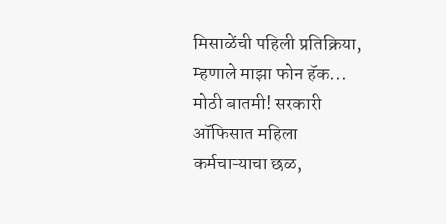मिसाळेंची पहिली प्रतिक्रिया, म्हणाले माझा फोन हॅक...
मोठी बातमी! सरकारी ऑफिसात महिला कर्मचाऱ्याचा छळ,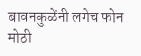बावनकुळेंनी लगेच फोन
मोठी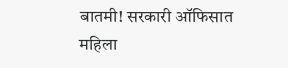बातमी! सरकारी ऑफिसात महिला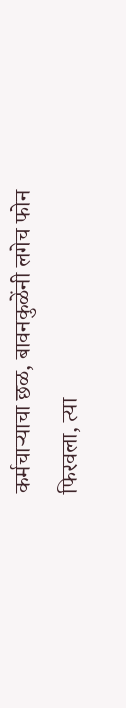कर्मचाऱ्याचा छळ, बावनकुळेंनी लगेच फोन फिरवला, त्या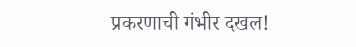प्रकरणाची गंभीर दखल!